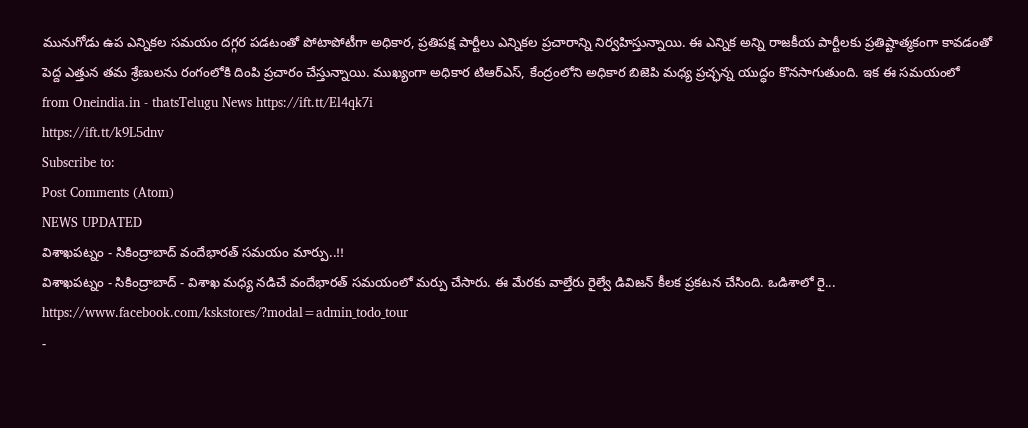మునుగోడు ఉప ఎన్నికల సమయం దగ్గర పడటంతో పోటాపోటీగా అధికార, ప్రతిపక్ష పార్టీలు ఎన్నికల ప్రచారాన్ని నిర్వహిస్తున్నాయి. ఈ ఎన్నిక అన్ని రాజకీయ పార్టీలకు ప్రతిష్టాత్మకంగా కావడంతో పెద్ద ఎత్తున తమ శ్రేణులను రంగంలోకి దింపి ప్రచారం చేస్తున్నాయి. ముఖ్యంగా అధికార టిఆర్ఎస్, కేంద్రంలోని అధికార బిజెపి మధ్య ప్రచ్ఛన్న యుద్ధం కొనసాగుతుంది. ఇక ఈ సమయంలో
from Oneindia.in - thatsTelugu News https://ift.tt/El4qk7i
https://ift.tt/k9L5dnv
Subscribe to:
Post Comments (Atom)
NEWS UPDATED
విశాఖపట్నం - సికింద్రాబాద్ వందేభారత్ సమయం మార్పు..!!
విశాఖపట్నం - సికింద్రాబాద్ - విశాఖ మధ్య నడిచే వందేభారత్ సమయంలో మర్పు చేసారు. ఈ మేరకు వాల్తేరు రైల్వే డివిజన్ కీలక ప్రకటన చేసింది. ఒడిశాలో రై...
https://www.facebook.com/kskstores/?modal=admin_todo_tour
-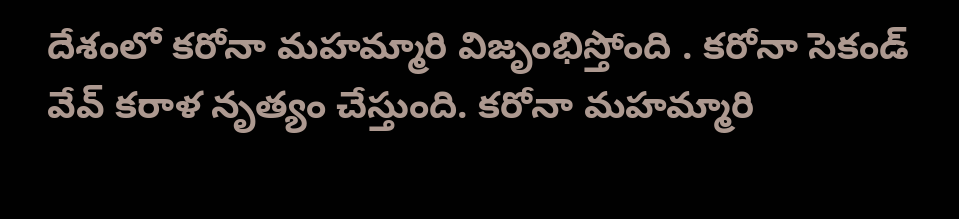దేశంలో కరోనా మహమ్మారి విజృంభిస్తోంది . కరోనా సెకండ్ వేవ్ కరాళ నృత్యం చేస్తుంది. కరోనా మహమ్మారి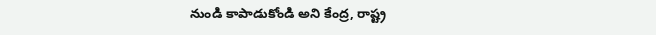నుండి కాపాడుకోండి అని కేంద్ర, రాష్ట్ర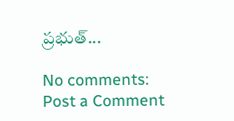ప్రభుత్...

No comments:
Post a Comment